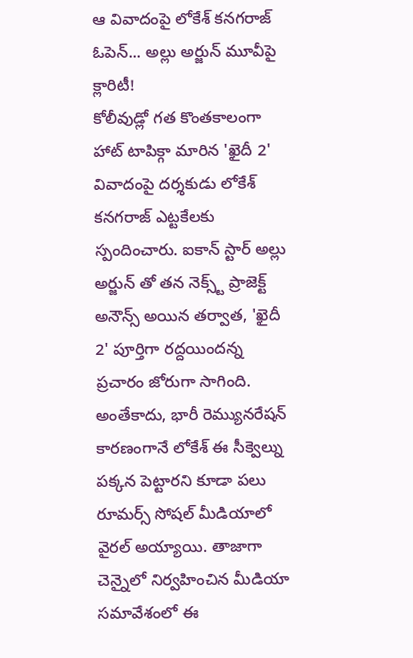ఆ వివాదంపై లోకేశ్ కనగరాజ్ ఓపెన్... అల్లు అర్జున్ మూవీపై క్లారిటీ!
కోలీవుడ్లో గత కొంతకాలంగా హాట్ టాపిక్గా మారిన 'ఖైదీ 2' వివాదంపై దర్శకుడు లోకేశ్ కనగరాజ్ ఎట్టకేలకు స్పందించారు. ఐకాన్ స్టార్ అల్లు అర్జున్ తో తన నెక్స్ట్ ప్రాజెక్ట్ అనౌన్స్ అయిన తర్వాత, 'ఖైదీ 2' పూర్తిగా రద్దయిందన్న ప్రచారం జోరుగా సాగింది. అంతేకాదు, భారీ రెమ్యునరేషన్ కారణంగానే లోకేశ్ ఈ సీక్వెల్ను పక్కన పెట్టారని కూడా పలు రూమర్స్ సోషల్ మీడియాలో వైరల్ అయ్యాయి. తాజాగా చెన్నైలో నిర్వహించిన మీడియా సమావేశంలో ఈ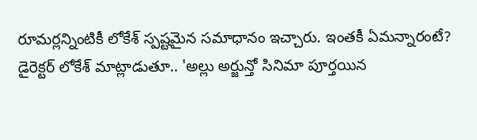రూమర్లన్నింటికీ లోకేశ్ స్పష్టమైన సమాధానం ఇచ్చారు. ఇంతకీ ఏమన్నారంటే?
డైరెక్టర్ లోకేశ్ మాట్లాడుతూ.. 'అల్లు అర్జున్తో సినిమా పూర్తయిన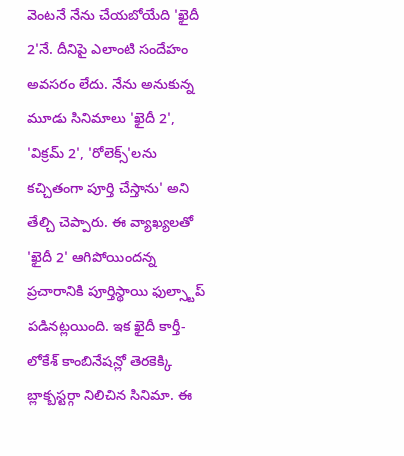వెంటనే నేను చేయబోయేది 'ఖైదీ 2'నే. దీనిపై ఎలాంటి సందేహం అవసరం లేదు. నేను అనుకున్న మూడు సినిమాలు 'ఖైదీ 2', 'విక్రమ్ 2', 'రోలెక్స్'లను కచ్చితంగా పూర్తి చేస్తాను' అని తేల్చి చెప్పారు. ఈ వ్యాఖ్యలతో 'ఖైదీ 2' ఆగిపోయిందన్న ప్రచారానికి పూర్తిస్థాయి ఫుల్స్టాప్ పడినట్లయింది. ఇక ఖైదీ కార్తీ-లోకేశ్ కాంబినేషన్లో తెరకెక్కి బ్లాక్బస్టర్గా నిలిచిన సినిమా. ఈ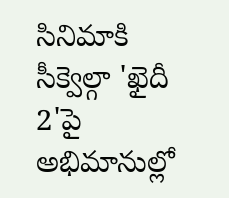సినిమాకి సీక్వెల్గా 'ఖైదీ 2'పై అభిమానుల్లో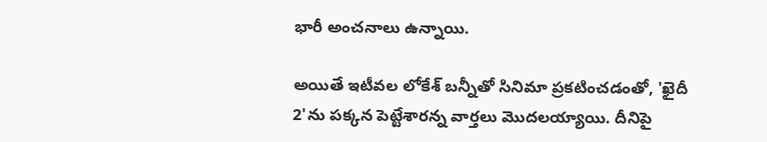భారీ అంచనాలు ఉన్నాయి.

అయితే ఇటీవల లోకేశ్ బన్నీతో సినిమా ప్రకటించడంతో, 'ఖైదీ 2'ను పక్కన పెట్టేశారన్న వార్తలు మొదలయ్యాయి. దీనిపై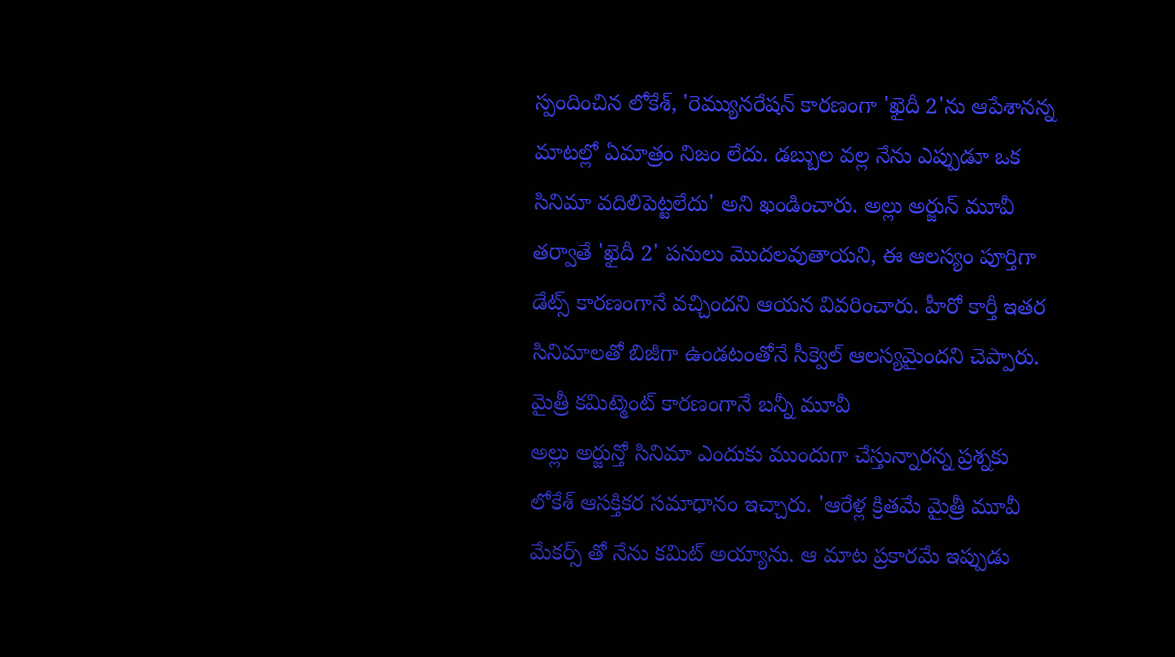స్పందించిన లోకేశ్, 'రెమ్యునరేషన్ కారణంగా 'ఖైదీ 2'ను ఆపేశానన్న మాటల్లో ఏమాత్రం నిజం లేదు. డబ్బుల వల్ల నేను ఎప్పుడూ ఒక సినిమా వదిలిపెట్టలేదు' అని ఖండించారు. అల్లు అర్జున్ మూవీ తర్వాతే 'ఖైదీ 2' పనులు మొదలవుతాయని, ఈ ఆలస్యం పూర్తిగా డేట్స్ కారణంగానే వచ్చిందని ఆయన వివరించారు. హీరో కార్తీ ఇతర సినిమాలతో బిజీగా ఉండటంతోనే సీక్వెల్ ఆలస్యమైందని చెప్పారు.
మైత్రీ కమిట్మెంట్ కారణంగానే బన్నీ మూవీ
అల్లు అర్జున్తో సినిమా ఎందుకు ముందుగా చేస్తున్నారన్న ప్రశ్నకు లోకేశ్ ఆసక్తికర సమాధానం ఇచ్చారు. 'ఆరేళ్ల క్రితమే మైత్రీ మూవీ మేకర్స్ తో నేను కమిట్ అయ్యాను. ఆ మాట ప్రకారమే ఇప్పుడు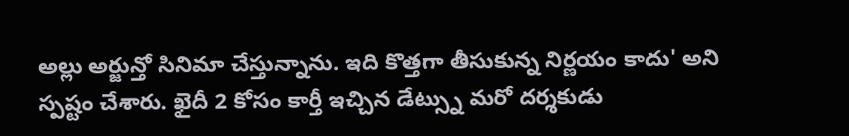అల్లు అర్జున్తో సినిమా చేస్తున్నాను. ఇది కొత్తగా తీసుకున్న నిర్ణయం కాదు' అని స్పష్టం చేశారు. ఖైదీ 2 కోసం కార్తీ ఇచ్చిన డేట్స్ను మరో దర్శకుడు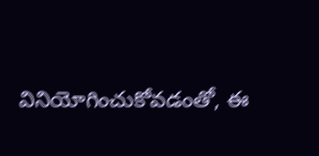వినియోగించుకోవడంతో, ఈ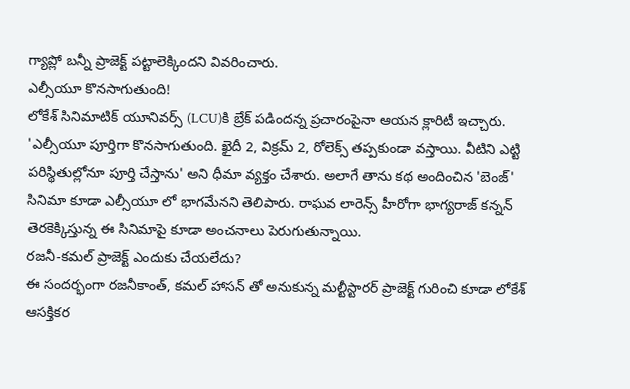గ్యాప్లో బన్నీ ప్రాజెక్ట్ పట్టాలెక్కిందని వివరించారు.
ఎల్సీయూ కొనసాగుతుంది!
లోకేశ్ సినిమాటిక్ యూనివర్స్ (LCU)కి బ్రేక్ పడిందన్న ప్రచారంపైనా ఆయన క్లారిటీ ఇచ్చారు. 'ఎల్సీయూ పూర్తిగా కొనసాగుతుంది. ఖైదీ 2, విక్రమ్ 2, రోలెక్స్ తప్పకుండా వస్తాయి. వీటిని ఎట్టి పరిస్థితుల్లోనూ పూర్తి చేస్తాను' అని ధీమా వ్యక్తం చేశారు. అలాగే తాను కథ అందించిన 'బెంజ్' సినిమా కూడా ఎల్సీయూ లో భాగమేనని తెలిపారు. రాఘవ లారెన్స్ హీరోగా భాగ్యరాజ్ కన్నన్ తెరకెక్కిస్తున్న ఈ సినిమాపై కూడా అంచనాలు పెరుగుతున్నాయి.
రజనీ-కమల్ ప్రాజెక్ట్ ఎందుకు చేయలేదు?
ఈ సందర్భంగా రజనీకాంత్, కమల్ హాసన్ తో అనుకున్న మల్టీస్టారర్ ప్రాజెక్ట్ గురించి కూడా లోకేశ్ ఆసక్తికర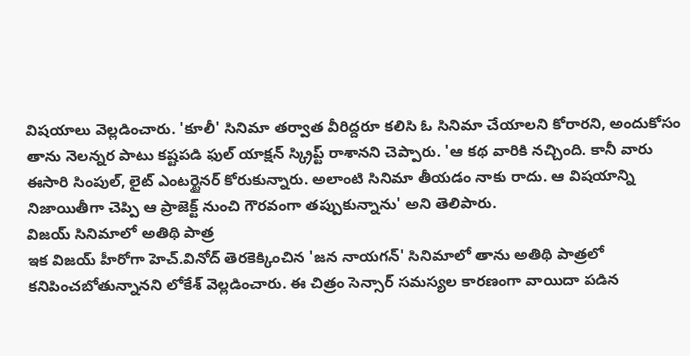విషయాలు వెల్లడించారు. 'కూలీ' సినిమా తర్వాత వీరిద్దరూ కలిసి ఓ సినిమా చేయాలని కోరారని, అందుకోసం తాను నెలన్నర పాటు కష్టపడి ఫుల్ యాక్షన్ స్క్రిప్ట్ రాశానని చెప్పారు. 'ఆ కథ వారికి నచ్చింది. కానీ వారు ఈసారి సింపుల్, లైట్ ఎంటర్టైనర్ కోరుకున్నారు. అలాంటి సినిమా తీయడం నాకు రాదు. ఆ విషయాన్ని నిజాయితీగా చెప్పి ఆ ప్రాజెక్ట్ నుంచి గౌరవంగా తప్పుకున్నాను' అని తెలిపారు.
విజయ్ సినిమాలో అతిథి పాత్ర
ఇక విజయ్ హీరోగా హెచ్.వినోద్ తెరకెక్కించిన 'జన నాయగన్' సినిమాలో తాను అతిథి పాత్రలో కనిపించబోతున్నానని లోకేశ్ వెల్లడించారు. ఈ చిత్రం సెన్సార్ సమస్యల కారణంగా వాయిదా పడిన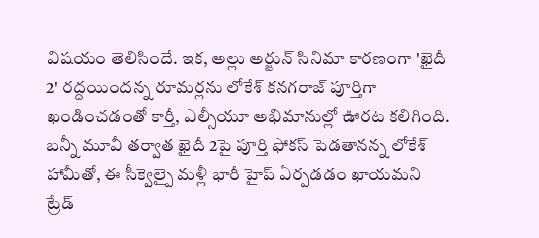విషయం తెలిసిందే. ఇక, అల్లు అర్జున్ సినిమా కారణంగా 'ఖైదీ 2' రద్దయిందన్న రూమర్లను లోకేశ్ కనగరాజ్ పూర్తిగా ఖండించడంతో కార్తీ, ఎల్సీయూ అభిమానుల్లో ఊరట కలిగింది. బన్నీ మూవీ తర్వాత ఖైదీ 2పై పూర్తి ఫోకస్ పెడతానన్న లోకేశ్ హామీతో, ఈ సీక్వెల్పై మళ్లీ భారీ హైప్ ఏర్పడడం ఖాయమని ట్రేడ్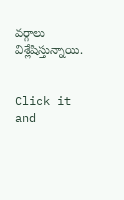వర్గాలు విశ్లేషిస్తున్నాయి.


Click it and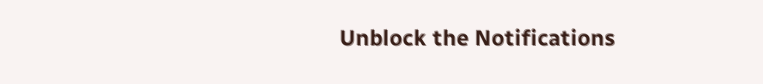Unblock the Notifications